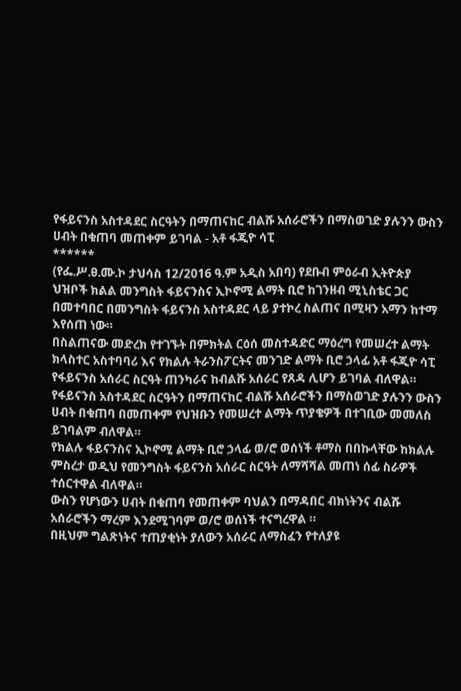የፋይናንስ አስተዳደር ስርዓትን በማጠናከር ብልሹ አሰራሮችን በማስወገድ ያሉንን ውስን ሀብት በቁጠባ መጠቀም ይገባል - አቶ ፋጂዮ ሳፒ
******
(የፌ.ሥ.ፀ.ሙ.ኮ ታህሳስ 12/2016 ዓ.ም አዲስ አበባ) የደቡብ ምዕራብ ኢትዮጵያ ህዝቦች ክልል መንግስት ፋይናንስና ኢኮኖሚ ልማት ቢሮ ከገንዘብ ሚኒስቴር ጋር በመተባበር በመንግስት ፋይናንስ አስተዳደር ላይ ያተኮረ ስልጠና በሚዛን አማን ከተማ እየሰጠ ነው።
በስልጠናው መድረክ የተገኙት በምክትል ርዕሰ መስተዳድር ማዕረግ የመሠረተ ልማት ክላስተር አስተባባሪ እና የክልሉ ትራንስፖርትና መንገድ ልማት ቢሮ ኃላፊ አቶ ፋጂዮ ሳፒ የፋይናንስ አሰራር ስርዓት ጠንካራና ከብልሹ አሰራር የጸዳ ሊሆን ይገባል ብለዋል።
የፋይናንስ አስተዳደር ስርዓትን በማጠናከር ብልሹ አሰራሮችን በማስወገድ ያሉንን ውስን ሀብት በቁጠባ በመጠቀም የህዝቡን የመሠረተ ልማት ጥያቄዎች በተገቢው መመለስ ይገባልም ብለዋል።
የክልሉ ፋይናንስና ኢኮኖሚ ልማት ቢሮ ኃላፊ ወ/ሮ ወሰነች ቶማስ በበኩላቸው ከክልሉ ምስረታ ወዲህ የመንግስት ፋይናንስ አሰራር ስርዓት ለማሻሻል መጠነ ሰፊ ስራዎች ተሰርተዋል ብለዋል።
ውስን የሆነውን ሀብት በቁጠባ የመጠቀም ባህልን በማዳበር ብክነትንና ብልሹ አሰራሮችን ማረም እንደሚገባም ወ/ሮ ወሰነች ተናግረዋል ።
በዚህም ግልጽነትና ተጠያቂነት ያለውን አሰራር ለማስፈን የተለያዩ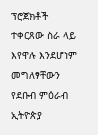ፕሮጀክቶች ተቀርጸው ስራ ላይ እየዋሉ እንደሆነም መግለፃቸውን የደቡብ ምዕራብ ኢትዮጵያ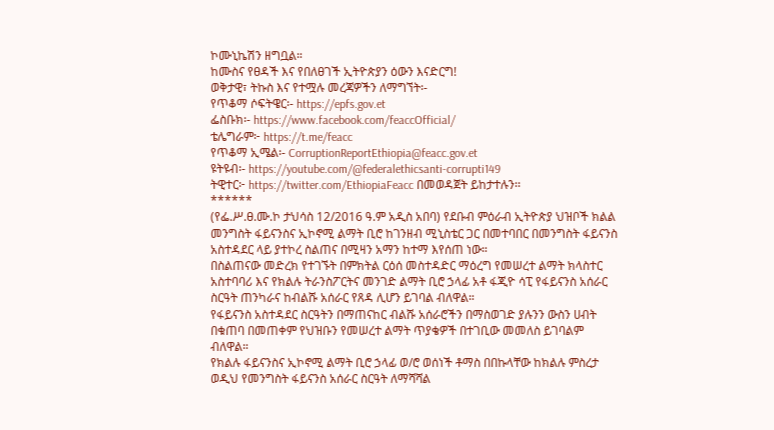ኮሙኒኬሽን ዘግቧል።
ከሙስና የፀዳች እና የበለፀገች ኢትዮጵያን ዕውን እናድርግ!
ወቅታዊ፣ ትኩስ እና የተሟሉ መረጃዎችን ለማግኘት፡-
የጥቆማ ሶፍትዌር፡- https://epfs.gov.et
ፌስቡክ፡- https://www.facebook.com/feaccOfficial/
ቴሌግራም፦ https://t.me/feacc
የጥቆማ ኢሜል፡- CorruptionReportEthiopia@feacc.gov.et
ዩትዩብ፡- https://youtube.com/@federalethicsanti-corrupti149
ትዊተር፦ https://twitter.com/EthiopiaFeacc በመወዳጀት ይከታተሉን፡፡
******
(የፌ.ሥ.ፀ.ሙ.ኮ ታህሳስ 12/2016 ዓ.ም አዲስ አበባ) የደቡብ ምዕራብ ኢትዮጵያ ህዝቦች ክልል መንግስት ፋይናንስና ኢኮኖሚ ልማት ቢሮ ከገንዘብ ሚኒስቴር ጋር በመተባበር በመንግስት ፋይናንስ አስተዳደር ላይ ያተኮረ ስልጠና በሚዛን አማን ከተማ እየሰጠ ነው።
በስልጠናው መድረክ የተገኙት በምክትል ርዕሰ መስተዳድር ማዕረግ የመሠረተ ልማት ክላስተር አስተባባሪ እና የክልሉ ትራንስፖርትና መንገድ ልማት ቢሮ ኃላፊ አቶ ፋጂዮ ሳፒ የፋይናንስ አሰራር ስርዓት ጠንካራና ከብልሹ አሰራር የጸዳ ሊሆን ይገባል ብለዋል።
የፋይናንስ አስተዳደር ስርዓትን በማጠናከር ብልሹ አሰራሮችን በማስወገድ ያሉንን ውስን ሀብት በቁጠባ በመጠቀም የህዝቡን የመሠረተ ልማት ጥያቄዎች በተገቢው መመለስ ይገባልም ብለዋል።
የክልሉ ፋይናንስና ኢኮኖሚ ልማት ቢሮ ኃላፊ ወ/ሮ ወሰነች ቶማስ በበኩላቸው ከክልሉ ምስረታ ወዲህ የመንግስት ፋይናንስ አሰራር ስርዓት ለማሻሻል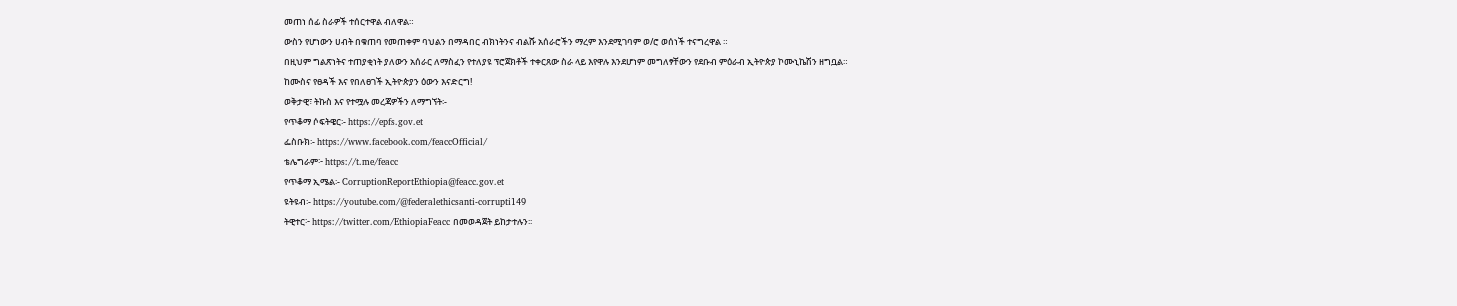መጠነ ሰፊ ስራዎች ተሰርተዋል ብለዋል።
ውስን የሆነውን ሀብት በቁጠባ የመጠቀም ባህልን በማዳበር ብክነትንና ብልሹ አሰራሮችን ማረም እንደሚገባም ወ/ሮ ወሰነች ተናግረዋል ።
በዚህም ግልጽነትና ተጠያቂነት ያለውን አሰራር ለማስፈን የተለያዩ ፕሮጀክቶች ተቀርጸው ስራ ላይ እየዋሉ እንደሆነም መግለፃቸውን የደቡብ ምዕራብ ኢትዮጵያ ኮሙኒኬሽን ዘግቧል።
ከሙስና የፀዳች እና የበለፀገች ኢትዮጵያን ዕውን እናድርግ!
ወቅታዊ፣ ትኩስ እና የተሟሉ መረጃዎችን ለማግኘት፡-
የጥቆማ ሶፍትዌር፡- https://epfs.gov.et
ፌስቡክ፡- https://www.facebook.com/feaccOfficial/
ቴሌግራም፦ https://t.me/feacc
የጥቆማ ኢሜል፡- CorruptionReportEthiopia@feacc.gov.et
ዩትዩብ፡- https://youtube.com/@federalethicsanti-corrupti149
ትዊተር፦ https://twitter.com/EthiopiaFeacc በመወዳጀት ይከታተሉን፡፡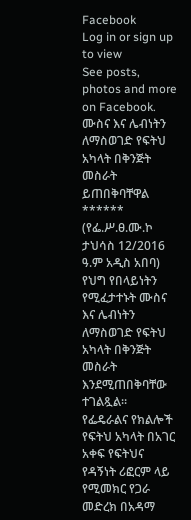Facebook
Log in or sign up to view
See posts, photos and more on Facebook.
ሙስና እና ሌብነትን ለማስወገድ የፍትህ አካላት በቅንጅት መስራት ይጠበቅባቸዋል
******
(የፌ.ሥ.ፀ.ሙ.ኮ ታህሳስ 12/2016 ዓ.ም አዲስ አበባ) የህግ የበላይነትን የሚፈታተኑት ሙስና እና ሌብነትን ለማስወገድ የፍትህ አካላት በቅንጅት መስራት እንደሚጠበቅባቸው ተገልጿል።
የፌዴራልና የክልሎች የፍትህ አካላት በአገር አቀፍ የፍትህና የዳኝነት ሪፎርም ላይ የሚመክር የጋራ መድረክ በአዳማ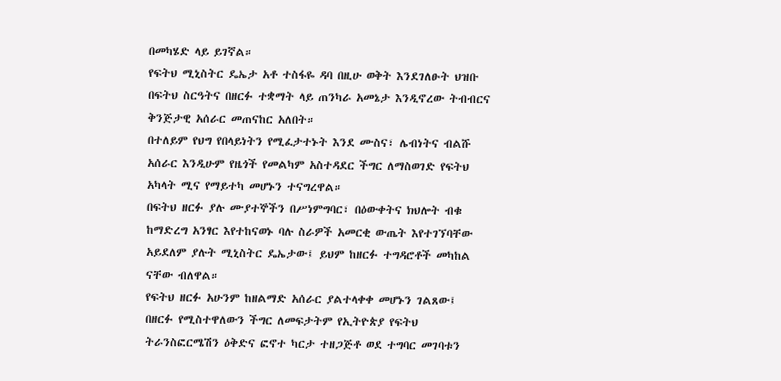በመካሄድ ላይ ይገኛል።
የፍትህ ሚኒስትር ዴኤታ አቶ ተስፋዬ ዳባ በዚሁ ወቅት እንደገለፁት ህዝቡ በፍትህ ስርዓትና በዘርፉ ተቋማት ላይ ጠንካራ አመኔታ እንዲኖረው ትብብርና ቅንጅታዊ አሰራር መጠናከር አለበት።
በተለይም የህግ የበላይነትን የሚፈታተኑት እንደ ሙስና፣ ሌብነትና ብልሹ አሰራር እንዲሁም የዜጎች የመልካም አስተዳደር ችግር ለማስወገድ የፍትህ አካላት ሚና የማይተካ መሆኑን ተናግረዋል።
በፍትህ ዘርፉ ያሉ ሙያተኞችን በሥነምግባር፣ በዕውቀትና ክህሎት ብቁ ከማድረግ አንፃር እየተከናወኑ ባሉ ስራዎች አመርቂ ውጤት እየተገኘባቸው አይደለም ያሉት ሚኒስትር ዴኤታው፤ ይህም ከዘርፉ ተግዳሮቶች መካከል ናቸው ብለዋል።
የፍትህ ዘርፉ አሁንም ከዘልማድ አሰራር ያልተላቀቀ መሆኑን ገልጸው፤ በዘርፉ የሚስተዋለውን ችግር ለመፍታትም የኢትዮጵያ የፍትህ ትራንስፎርሜሽን ዕቅድና ፎኖተ ካርታ ተዘጋጅቶ ወደ ተግባር መገባቱን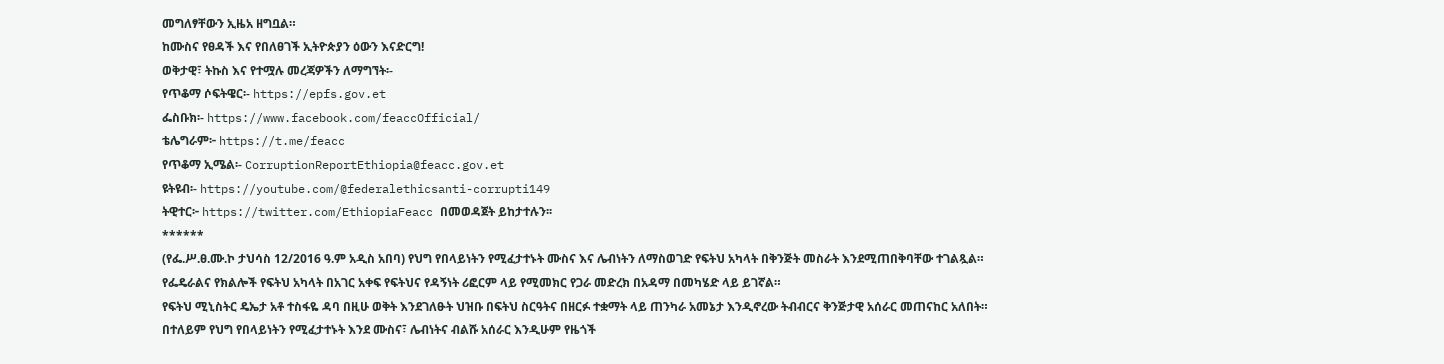መግለፃቸውን ኢዜአ ዘግቧል።
ከሙስና የፀዳች እና የበለፀገች ኢትዮጵያን ዕውን እናድርግ!
ወቅታዊ፣ ትኩስ እና የተሟሉ መረጃዎችን ለማግኘት፡-
የጥቆማ ሶፍትዌር፡- https://epfs.gov.et
ፌስቡክ፡- https://www.facebook.com/feaccOfficial/
ቴሌግራም፦ https://t.me/feacc
የጥቆማ ኢሜል፡- CorruptionReportEthiopia@feacc.gov.et
ዩትዩብ፡- https://youtube.com/@federalethicsanti-corrupti149
ትዊተር፦ https://twitter.com/EthiopiaFeacc በመወዳጀት ይከታተሉን፡፡
******
(የፌ.ሥ.ፀ.ሙ.ኮ ታህሳስ 12/2016 ዓ.ም አዲስ አበባ) የህግ የበላይነትን የሚፈታተኑት ሙስና እና ሌብነትን ለማስወገድ የፍትህ አካላት በቅንጅት መስራት እንደሚጠበቅባቸው ተገልጿል።
የፌዴራልና የክልሎች የፍትህ አካላት በአገር አቀፍ የፍትህና የዳኝነት ሪፎርም ላይ የሚመክር የጋራ መድረክ በአዳማ በመካሄድ ላይ ይገኛል።
የፍትህ ሚኒስትር ዴኤታ አቶ ተስፋዬ ዳባ በዚሁ ወቅት እንደገለፁት ህዝቡ በፍትህ ስርዓትና በዘርፉ ተቋማት ላይ ጠንካራ አመኔታ እንዲኖረው ትብብርና ቅንጅታዊ አሰራር መጠናከር አለበት።
በተለይም የህግ የበላይነትን የሚፈታተኑት እንደ ሙስና፣ ሌብነትና ብልሹ አሰራር እንዲሁም የዜጎች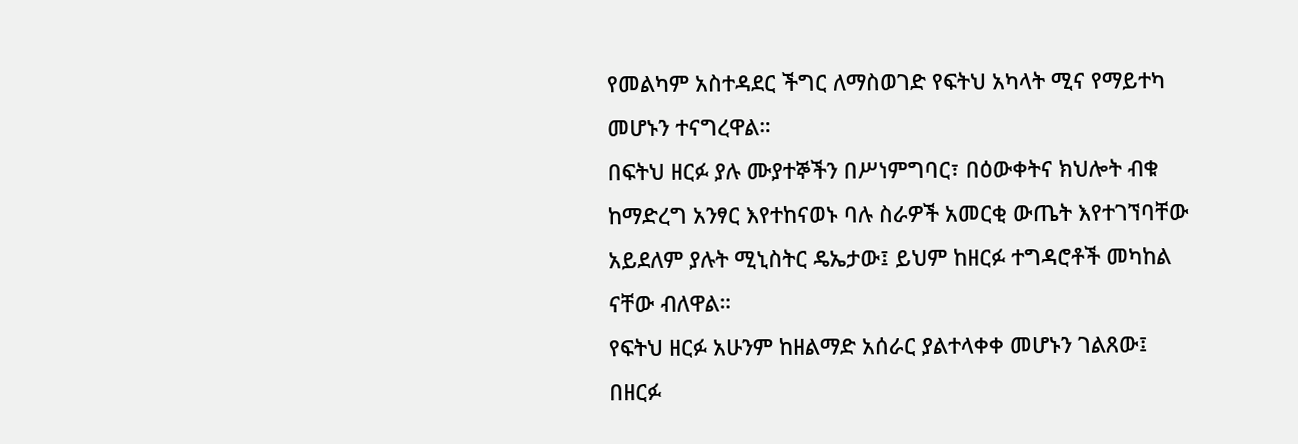የመልካም አስተዳደር ችግር ለማስወገድ የፍትህ አካላት ሚና የማይተካ መሆኑን ተናግረዋል።
በፍትህ ዘርፉ ያሉ ሙያተኞችን በሥነምግባር፣ በዕውቀትና ክህሎት ብቁ ከማድረግ አንፃር እየተከናወኑ ባሉ ስራዎች አመርቂ ውጤት እየተገኘባቸው አይደለም ያሉት ሚኒስትር ዴኤታው፤ ይህም ከዘርፉ ተግዳሮቶች መካከል ናቸው ብለዋል።
የፍትህ ዘርፉ አሁንም ከዘልማድ አሰራር ያልተላቀቀ መሆኑን ገልጸው፤ በዘርፉ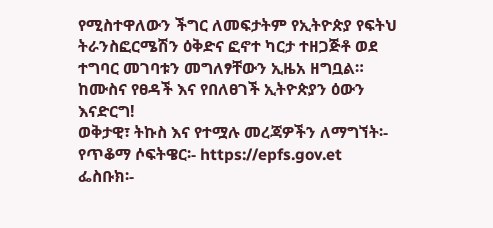የሚስተዋለውን ችግር ለመፍታትም የኢትዮጵያ የፍትህ ትራንስፎርሜሽን ዕቅድና ፎኖተ ካርታ ተዘጋጅቶ ወደ ተግባር መገባቱን መግለፃቸውን ኢዜአ ዘግቧል።
ከሙስና የፀዳች እና የበለፀገች ኢትዮጵያን ዕውን እናድርግ!
ወቅታዊ፣ ትኩስ እና የተሟሉ መረጃዎችን ለማግኘት፡-
የጥቆማ ሶፍትዌር፡- https://epfs.gov.et
ፌስቡክ፡-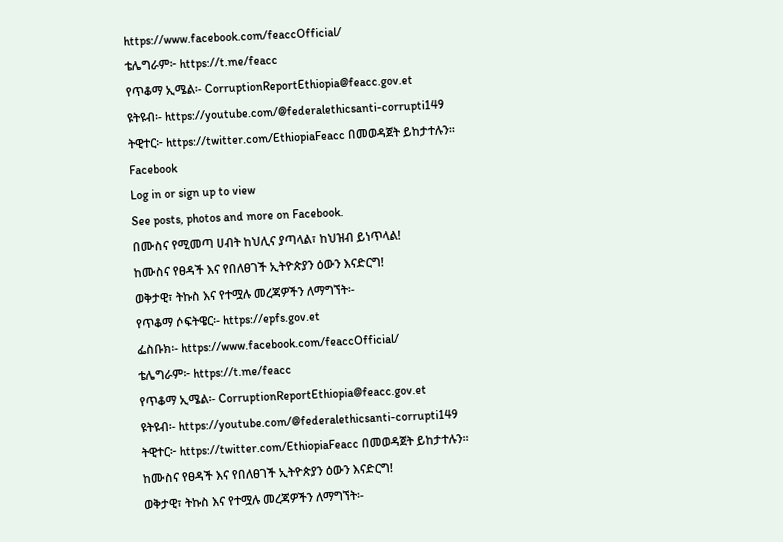https://www.facebook.com/feaccOfficial/
ቴሌግራም፦ https://t.me/feacc
የጥቆማ ኢሜል፡- CorruptionReportEthiopia@feacc.gov.et
ዩትዩብ፡- https://youtube.com/@federalethicsanti-corrupti149
ትዊተር፦ https://twitter.com/EthiopiaFeacc በመወዳጀት ይከታተሉን፡፡
Facebook
Log in or sign up to view
See posts, photos and more on Facebook.
በሙስና የሚመጣ ሀብት ከህሊና ያጣላል፣ ከህዝብ ይነጥላል!
ከሙስና የፀዳች እና የበለፀገች ኢትዮጵያን ዕውን እናድርግ!
ወቅታዊ፣ ትኩስ እና የተሟሉ መረጃዎችን ለማግኘት፡-
የጥቆማ ሶፍትዌር፡- https://epfs.gov.et
ፌስቡክ፡- https://www.facebook.com/feaccOfficial/
ቴሌግራም፦ https://t.me/feacc
የጥቆማ ኢሜል፡- CorruptionReportEthiopia@feacc.gov.et
ዩትዩብ፡- https://youtube.com/@federalethicsanti-corrupti149
ትዊተር፦ https://twitter.com/EthiopiaFeacc በመወዳጀት ይከታተሉን፡፡
ከሙስና የፀዳች እና የበለፀገች ኢትዮጵያን ዕውን እናድርግ!
ወቅታዊ፣ ትኩስ እና የተሟሉ መረጃዎችን ለማግኘት፡-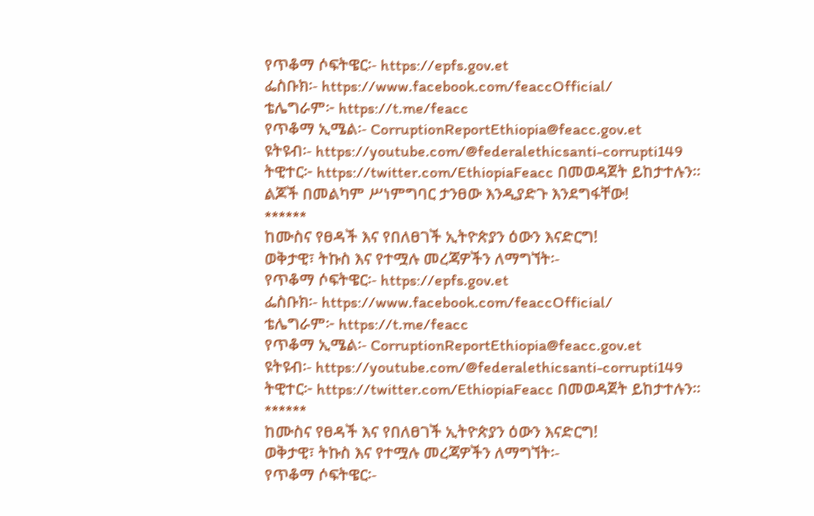የጥቆማ ሶፍትዌር፡- https://epfs.gov.et
ፌስቡክ፡- https://www.facebook.com/feaccOfficial/
ቴሌግራም፦ https://t.me/feacc
የጥቆማ ኢሜል፡- CorruptionReportEthiopia@feacc.gov.et
ዩትዩብ፡- https://youtube.com/@federalethicsanti-corrupti149
ትዊተር፦ https://twitter.com/EthiopiaFeacc በመወዳጀት ይከታተሉን፡፡
ልጆች በመልካም ሥነምግባር ታንፀው እንዲያድጉ እንደግፋቸው!
******
ከሙስና የፀዳች እና የበለፀገች ኢትዮጵያን ዕውን እናድርግ!
ወቅታዊ፣ ትኩስ እና የተሟሉ መረጃዎችን ለማግኘት፡-
የጥቆማ ሶፍትዌር፡- https://epfs.gov.et
ፌስቡክ፡- https://www.facebook.com/feaccOfficial/
ቴሌግራም፦ https://t.me/feacc
የጥቆማ ኢሜል፡- CorruptionReportEthiopia@feacc.gov.et
ዩትዩብ፡- https://youtube.com/@federalethicsanti-corrupti149
ትዊተር፦ https://twitter.com/EthiopiaFeacc በመወዳጀት ይከታተሉን፡፡
******
ከሙስና የፀዳች እና የበለፀገች ኢትዮጵያን ዕውን እናድርግ!
ወቅታዊ፣ ትኩስ እና የተሟሉ መረጃዎችን ለማግኘት፡-
የጥቆማ ሶፍትዌር፡-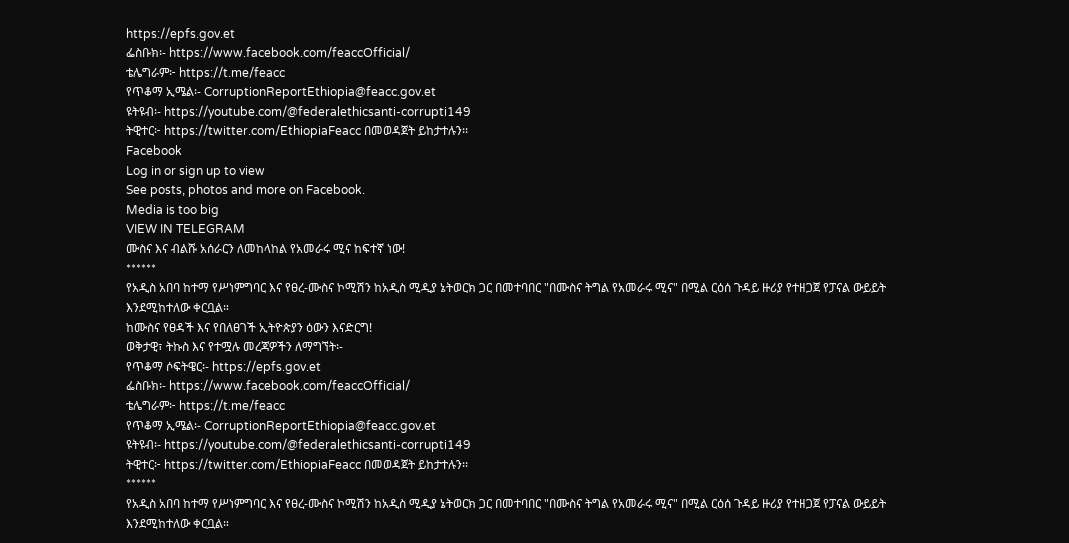https://epfs.gov.et
ፌስቡክ፡- https://www.facebook.com/feaccOfficial/
ቴሌግራም፦ https://t.me/feacc
የጥቆማ ኢሜል፡- CorruptionReportEthiopia@feacc.gov.et
ዩትዩብ፡- https://youtube.com/@federalethicsanti-corrupti149
ትዊተር፦ https://twitter.com/EthiopiaFeacc በመወዳጀት ይከታተሉን፡፡
Facebook
Log in or sign up to view
See posts, photos and more on Facebook.
Media is too big
VIEW IN TELEGRAM
ሙስና እና ብልሹ አሰራርን ለመከላከል የአመራሩ ሚና ከፍተኛ ነው!
******
የአዲስ አበባ ከተማ የሥነምግባር እና የፀረ-ሙስና ኮሚሽን ከአዲስ ሚዲያ ኔትወርክ ጋር በመተባበር "በሙስና ትግል የአመራሩ ሚና" በሚል ርዕሰ ጉዳይ ዙሪያ የተዘጋጀ የፓናል ውይይት እንደሚከተለው ቀርቧል።
ከሙስና የፀዳች እና የበለፀገች ኢትዮጵያን ዕውን እናድርግ!
ወቅታዊ፣ ትኩስ እና የተሟሉ መረጃዎችን ለማግኘት፡-
የጥቆማ ሶፍትዌር፡- https://epfs.gov.et
ፌስቡክ፡- https://www.facebook.com/feaccOfficial/
ቴሌግራም፦ https://t.me/feacc
የጥቆማ ኢሜል፡- CorruptionReportEthiopia@feacc.gov.et
ዩትዩብ፡- https://youtube.com/@federalethicsanti-corrupti149
ትዊተር፦ https://twitter.com/EthiopiaFeacc በመወዳጀት ይከታተሉን፡፡
******
የአዲስ አበባ ከተማ የሥነምግባር እና የፀረ-ሙስና ኮሚሽን ከአዲስ ሚዲያ ኔትወርክ ጋር በመተባበር "በሙስና ትግል የአመራሩ ሚና" በሚል ርዕሰ ጉዳይ ዙሪያ የተዘጋጀ የፓናል ውይይት እንደሚከተለው ቀርቧል።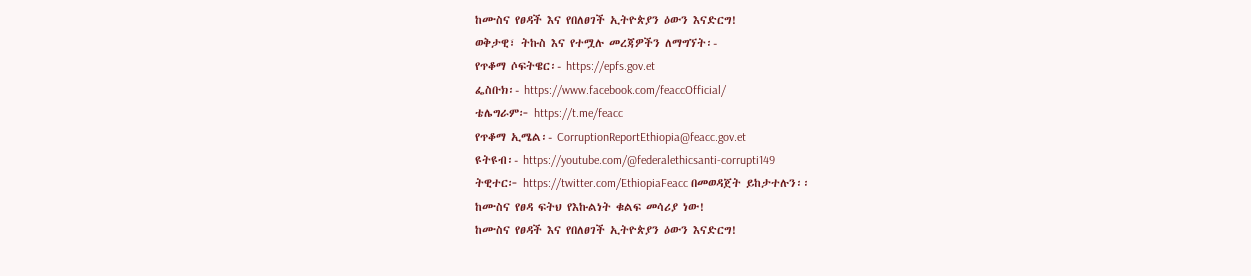ከሙስና የፀዳች እና የበለፀገች ኢትዮጵያን ዕውን እናድርግ!
ወቅታዊ፣ ትኩስ እና የተሟሉ መረጃዎችን ለማግኘት፡-
የጥቆማ ሶፍትዌር፡- https://epfs.gov.et
ፌስቡክ፡- https://www.facebook.com/feaccOfficial/
ቴሌግራም፦ https://t.me/feacc
የጥቆማ ኢሜል፡- CorruptionReportEthiopia@feacc.gov.et
ዩትዩብ፡- https://youtube.com/@federalethicsanti-corrupti149
ትዊተር፦ https://twitter.com/EthiopiaFeacc በመወዳጀት ይከታተሉን፡፡
ከሙስና የፀዳ ፍትህ የእኩልነት ቁልፍ መሳሪያ ነው!
ከሙስና የፀዳች እና የበለፀገች ኢትዮጵያን ዕውን እናድርግ!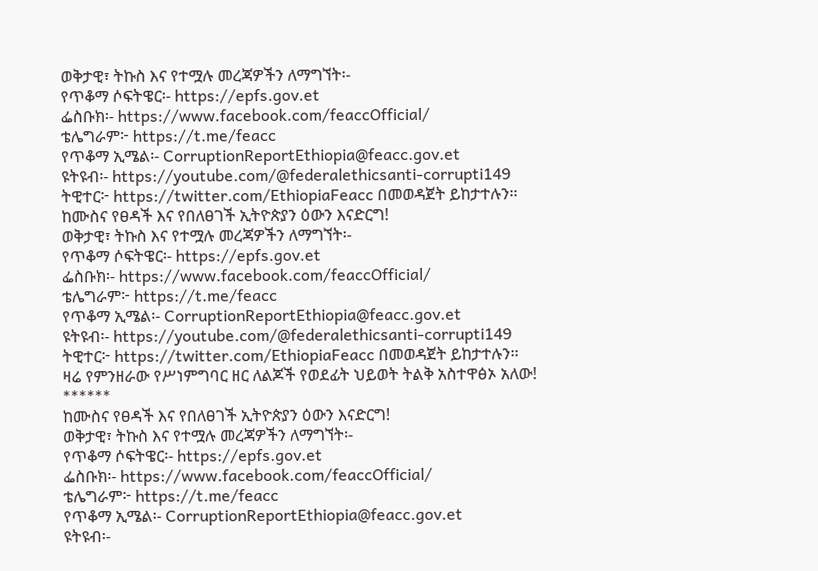ወቅታዊ፣ ትኩስ እና የተሟሉ መረጃዎችን ለማግኘት፡-
የጥቆማ ሶፍትዌር፡- https://epfs.gov.et
ፌስቡክ፡- https://www.facebook.com/feaccOfficial/
ቴሌግራም፦ https://t.me/feacc
የጥቆማ ኢሜል፡- CorruptionReportEthiopia@feacc.gov.et
ዩትዩብ፡- https://youtube.com/@federalethicsanti-corrupti149
ትዊተር፦ https://twitter.com/EthiopiaFeacc በመወዳጀት ይከታተሉን፡፡
ከሙስና የፀዳች እና የበለፀገች ኢትዮጵያን ዕውን እናድርግ!
ወቅታዊ፣ ትኩስ እና የተሟሉ መረጃዎችን ለማግኘት፡-
የጥቆማ ሶፍትዌር፡- https://epfs.gov.et
ፌስቡክ፡- https://www.facebook.com/feaccOfficial/
ቴሌግራም፦ https://t.me/feacc
የጥቆማ ኢሜል፡- CorruptionReportEthiopia@feacc.gov.et
ዩትዩብ፡- https://youtube.com/@federalethicsanti-corrupti149
ትዊተር፦ https://twitter.com/EthiopiaFeacc በመወዳጀት ይከታተሉን፡፡
ዛሬ የምንዘራው የሥነምግባር ዘር ለልጆች የወደፊት ህይወት ትልቅ አስተዋፅኦ አለው!
******
ከሙስና የፀዳች እና የበለፀገች ኢትዮጵያን ዕውን እናድርግ!
ወቅታዊ፣ ትኩስ እና የተሟሉ መረጃዎችን ለማግኘት፡-
የጥቆማ ሶፍትዌር፡- https://epfs.gov.et
ፌስቡክ፡- https://www.facebook.com/feaccOfficial/
ቴሌግራም፦ https://t.me/feacc
የጥቆማ ኢሜል፡- CorruptionReportEthiopia@feacc.gov.et
ዩትዩብ፡-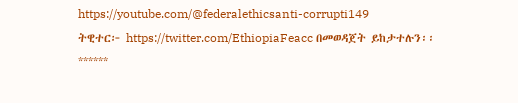https://youtube.com/@federalethicsanti-corrupti149
ትዊተር፦ https://twitter.com/EthiopiaFeacc በመወዳጀት ይከታተሉን፡፡
******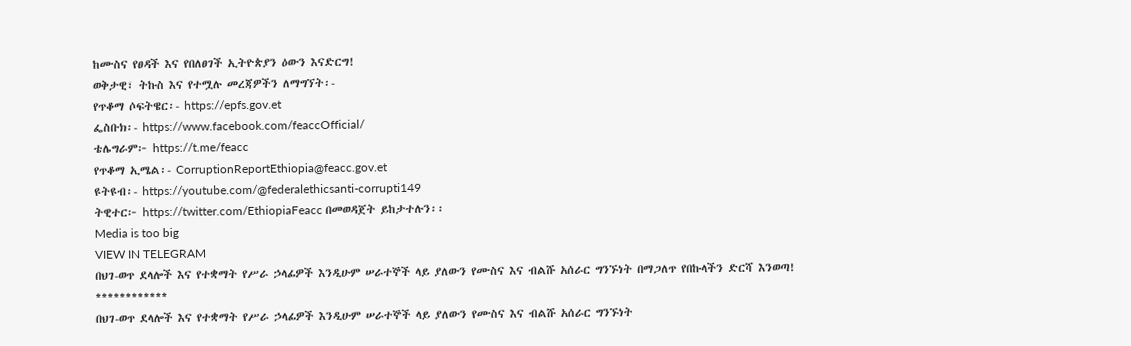ከሙስና የፀዳች እና የበለፀገች ኢትዮጵያን ዕውን እናድርግ!
ወቅታዊ፣ ትኩስ እና የተሟሉ መረጃዎችን ለማግኘት፡-
የጥቆማ ሶፍትዌር፡- https://epfs.gov.et
ፌስቡክ፡- https://www.facebook.com/feaccOfficial/
ቴሌግራም፦ https://t.me/feacc
የጥቆማ ኢሜል፡- CorruptionReportEthiopia@feacc.gov.et
ዩትዩብ፡- https://youtube.com/@federalethicsanti-corrupti149
ትዊተር፦ https://twitter.com/EthiopiaFeacc በመወዳጀት ይከታተሉን፡፡
Media is too big
VIEW IN TELEGRAM
በህገ-ወጥ ደላሎች እና የተቋማት የሥራ ኃላፊዎች እንዲሁም ሠራተኞች ላይ ያለውን የሙስና እና ብልሹ አሰራር ግንኙነት በማጋለጥ የበኩላችን ድርሻ እንወጣ!
************
በህገ-ወጥ ደላሎች እና የተቋማት የሥራ ኃላፊዎች እንዲሁም ሠራተኞች ላይ ያለውን የሙስና እና ብልሹ አሰራር ግንኙነት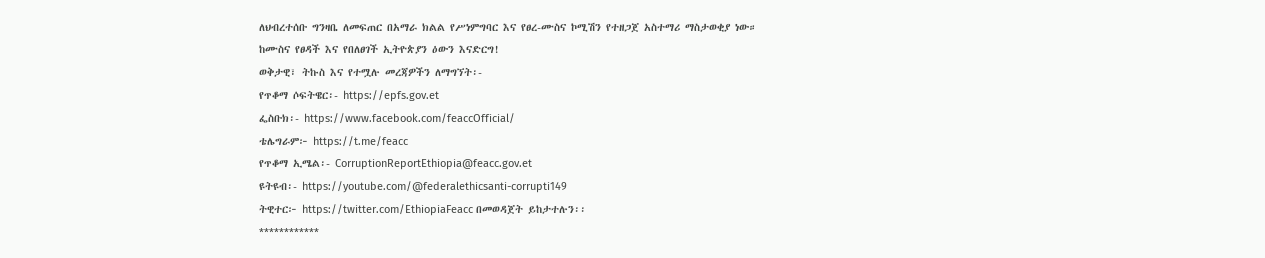ለህብረተሰቡ ግንዛቤ ለመፍጠር በአማራ ክልል የሥነምግባር እና የፀረ-ሙስና ኮሚሽን የተዘጋጀ አስተማሪ ማስታወቂያ ነው።
ከሙስና የፀዳች እና የበለፀገች ኢትዮጵያን ዕውን እናድርግ!
ወቅታዊ፣ ትኩስ እና የተሟሉ መረጃዎችን ለማግኘት፡-
የጥቆማ ሶፍትዌር፡- https://epfs.gov.et
ፌስቡክ፡- https://www.facebook.com/feaccOfficial/
ቴሌግራም፦ https://t.me/feacc
የጥቆማ ኢሜል፡- CorruptionReportEthiopia@feacc.gov.et
ዩትዩብ፡- https://youtube.com/@federalethicsanti-corrupti149
ትዊተር፦ https://twitter.com/EthiopiaFeacc በመወዳጀት ይከታተሉን፡፡
************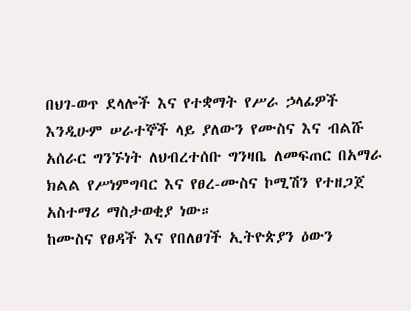በህገ-ወጥ ደላሎች እና የተቋማት የሥራ ኃላፊዎች እንዲሁም ሠራተኞች ላይ ያለውን የሙስና እና ብልሹ አሰራር ግንኙነት ለህብረተሰቡ ግንዛቤ ለመፍጠር በአማራ ክልል የሥነምግባር እና የፀረ-ሙስና ኮሚሽን የተዘጋጀ አስተማሪ ማስታወቂያ ነው።
ከሙስና የፀዳች እና የበለፀገች ኢትዮጵያን ዕውን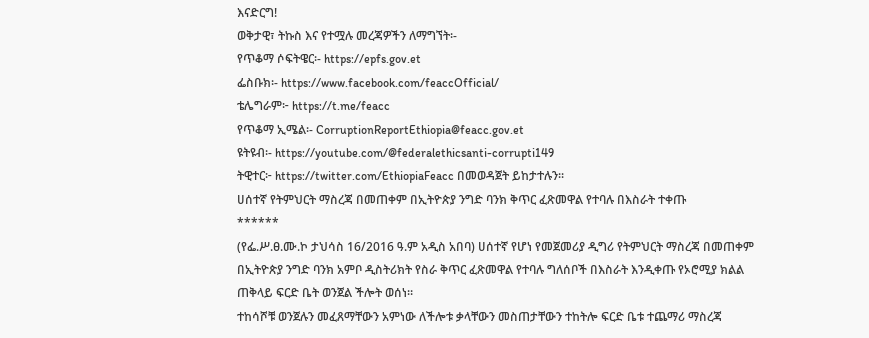እናድርግ!
ወቅታዊ፣ ትኩስ እና የተሟሉ መረጃዎችን ለማግኘት፡-
የጥቆማ ሶፍትዌር፡- https://epfs.gov.et
ፌስቡክ፡- https://www.facebook.com/feaccOfficial/
ቴሌግራም፦ https://t.me/feacc
የጥቆማ ኢሜል፡- CorruptionReportEthiopia@feacc.gov.et
ዩትዩብ፡- https://youtube.com/@federalethicsanti-corrupti149
ትዊተር፦ https://twitter.com/EthiopiaFeacc በመወዳጀት ይከታተሉን፡፡
ሀሰተኛ የትምህርት ማስረጃ በመጠቀም በኢትዮጵያ ንግድ ባንክ ቅጥር ፈጽመዋል የተባሉ በእስራት ተቀጡ
******
(የፌ.ሥ.ፀ.ሙ.ኮ ታህሳስ 16/2016 ዓ.ም አዲስ አበባ) ሀሰተኛ የሆነ የመጀመሪያ ዲግሪ የትምህርት ማስረጃ በመጠቀም በኢትዮጵያ ንግድ ባንክ አምቦ ዲስትሪክት የስራ ቅጥር ፈጽመዋል የተባሉ ግለሰቦች በእስራት እንዲቀጡ የኦሮሚያ ክልል ጠቅላይ ፍርድ ቤት ወንጀል ችሎት ወሰነ።
ተከሳሾቹ ወንጀሉን መፈጸማቸውን አምነው ለችሎቱ ቃላቸውን መስጠታቸውን ተከትሎ ፍርድ ቤቱ ተጨማሪ ማስረጃ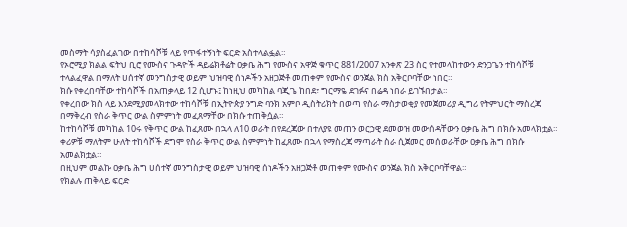መስማት ሳያስፈልገው በተከሳሾቹ ላይ የጥፋተኝነት ፍርድ አስተላልፏል።
የኦሮሚያ ክልል ፍትህ ቢሮ የሙስና ጉዳዮች ዳይሬክቶሬት ዐቃቤ ሕግ የሙስና አዋጅ ቁጥር 881/2007 አንቀጽ 23 ስር የተመላከተውን ድንጋጌን ተከሳሾቹ ተላልፈዋል በማለት ሀሰተኛ መንግስታዊ ወይም ህዝባዊ ሰነዶችን አዘጋጅቶ መጠቀም የሙስና ወንጀል ክስ አቅርቦባቸው ነበር።
ክሱ የቀረበባቸው ተከሳሾች በአጠቃላይ 12 ሲሆኑ፤ ከነዚህ መካከል ባጂጌ ከበደ፣ ግርማዬ ደገፉና በሬዳ ነበራ ይገኙበታል።
የቀረበው ክስ ላይ እንደሚያመላክተው ተከሳሾቹ በኢትዮጵያ ንግድ ባንክ አምቦ ዲስትሪክት በወጣ የስራ ማስታወቂያ የመጀመሪያ ዲግሪ የትምህርት ማስረጃ በማቅረብ የስራ ቅጥር ውል ስምምነት መፈጸማቸው በክሱ ተጠቅሷል።
ከተከሳሾቹ መካከል 10ሩ የቅጥር ውል ከፈጸሙ በኋላ ለ10 ወራት በየደረጃው በተለያዩ መጠን ወርኃዊ ደመወዝ መውሰዳቸውን ዐቃቤ ሕግ በክሱ አመላክቷል።
ቀሪዎቹ ማለትም ሁለት ተከሳሾች ደግሞ የስራ ቅጥር ውል ስምምነት ከፈጸሙ በኋላ የማስረጃ ማጣራት ስራ ሲጀመር መሰወራቸው ዐቃቤ ሕግ በክሱ አመልክቷል።
በዚህም መልኩ ዐቃቤ ሕግ ሀሰተኛ መንግስታዊ ወይም ህዝባዊ ሰነዶችን አዘጋጅቶ መጠቀም የሙስና ወንጀል ክስ አቅርቦባቸዋል።
የክልሉ ጠቅላይ ፍርድ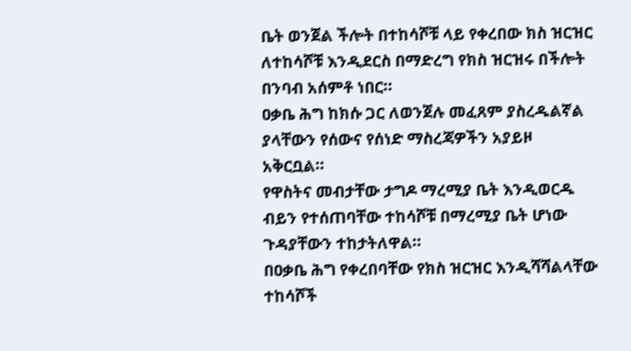ቤት ወንጀል ችሎት በተከሳሾቹ ላይ የቀረበው ክስ ዝርዝር ለተከሳሾቹ እንዲደርስ በማድረግ የክስ ዝርዝሩ በችሎት በንባብ አሰምቶ ነበር።
ዐቃቤ ሕግ ከክሱ ጋር ለወንጀሉ መፈጸም ያስረዱልኛል ያላቸውን የሰውና የሰነድ ማስረጃዎችን አያይዞ አቅርቧል።
የዋስትና መብታቸው ታግዶ ማረሚያ ቤት እንዲወርዱ ብይን የተሰጠባቸው ተከሳሾቹ በማረሚያ ቤት ሆነው ጉዳያቸውን ተከታትለዋል።
በዐቃቤ ሕግ የቀረበባቸው የክስ ዝርዝር እንዲሻሻልላቸው ተከሳሾች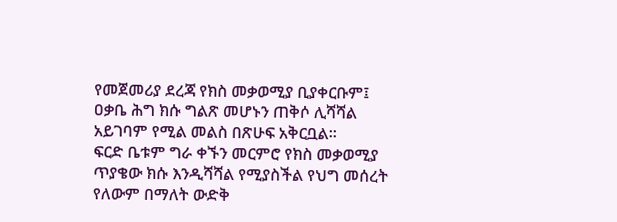የመጀመሪያ ደረጃ የክስ መቃወሚያ ቢያቀርቡም፤ ዐቃቤ ሕግ ክሱ ግልጽ መሆኑን ጠቅሶ ሊሻሻል አይገባም የሚል መልስ በጽሁፍ አቅርቧል።
ፍርድ ቤቱም ግራ ቀኙን መርምሮ የክስ መቃወሚያ ጥያቄው ክሱ እንዲሻሻል የሚያስችል የህግ መሰረት የለውም በማለት ውድቅ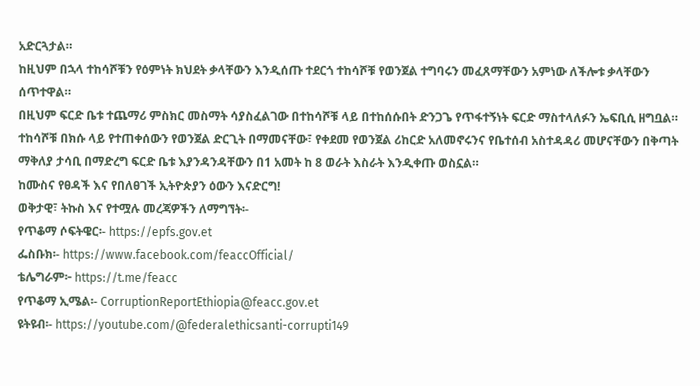አድርጓታል።
ከዚህም በኋላ ተከሳሾቹን የዕምነት ክህደት ቃላቸውን እንዲሰጡ ተደርጎ ተከሳሾቹ የወንጀል ተግባሩን መፈጸማቸውን አምነው ለችሎቱ ቃላቸውን ሰጥተዋል።
በዚህም ፍርድ ቤቱ ተጨማሪ ምስክር መስማት ሳያስፈልገው በተከሳሾቹ ላይ በተከሰሱበት ድንጋጌ የጥፋተኝነት ፍርድ ማስተላለፉን ኤፍቢሲ ዘግቧል።
ተከሳሾቹ በክሱ ላይ የተጠቀሰውን የወንጀል ድርጊት በማመናቸው፣ የቀደመ የወንጀል ሪከርድ አለመኖሩንና የቤተሰብ አስተዳዳሪ መሆናቸውን በቅጣት ማቅለያ ታሳቢ በማድረግ ፍርድ ቤቱ እያንዳንዳቸውን በ1 አመት ከ 8 ወራት እስራት እንዲቀጡ ወስኗል።
ከሙስና የፀዳች እና የበለፀገች ኢትዮጵያን ዕውን እናድርግ!
ወቅታዊ፣ ትኩስ እና የተሟሉ መረጃዎችን ለማግኘት፡-
የጥቆማ ሶፍትዌር፡- https://epfs.gov.et
ፌስቡክ፡- https://www.facebook.com/feaccOfficial/
ቴሌግራም፦ https://t.me/feacc
የጥቆማ ኢሜል፡- CorruptionReportEthiopia@feacc.gov.et
ዩትዩብ፡- https://youtube.com/@federalethicsanti-corrupti149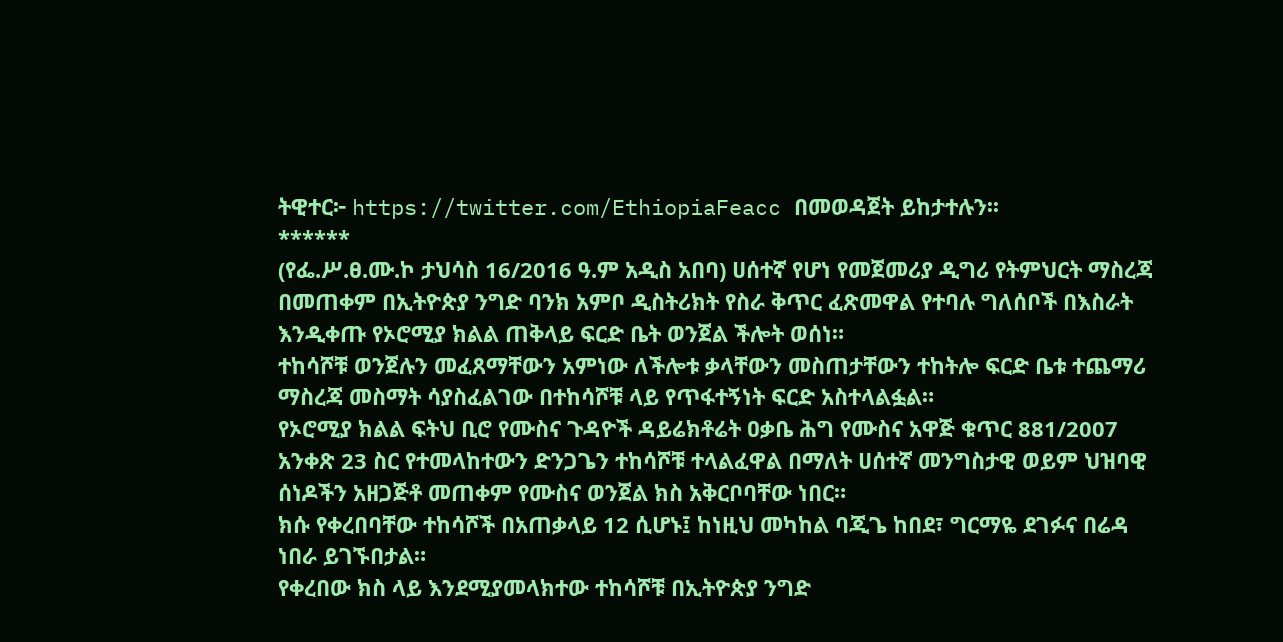ትዊተር፦ https://twitter.com/EthiopiaFeacc በመወዳጀት ይከታተሉን፡፡
******
(የፌ.ሥ.ፀ.ሙ.ኮ ታህሳስ 16/2016 ዓ.ም አዲስ አበባ) ሀሰተኛ የሆነ የመጀመሪያ ዲግሪ የትምህርት ማስረጃ በመጠቀም በኢትዮጵያ ንግድ ባንክ አምቦ ዲስትሪክት የስራ ቅጥር ፈጽመዋል የተባሉ ግለሰቦች በእስራት እንዲቀጡ የኦሮሚያ ክልል ጠቅላይ ፍርድ ቤት ወንጀል ችሎት ወሰነ።
ተከሳሾቹ ወንጀሉን መፈጸማቸውን አምነው ለችሎቱ ቃላቸውን መስጠታቸውን ተከትሎ ፍርድ ቤቱ ተጨማሪ ማስረጃ መስማት ሳያስፈልገው በተከሳሾቹ ላይ የጥፋተኝነት ፍርድ አስተላልፏል።
የኦሮሚያ ክልል ፍትህ ቢሮ የሙስና ጉዳዮች ዳይሬክቶሬት ዐቃቤ ሕግ የሙስና አዋጅ ቁጥር 881/2007 አንቀጽ 23 ስር የተመላከተውን ድንጋጌን ተከሳሾቹ ተላልፈዋል በማለት ሀሰተኛ መንግስታዊ ወይም ህዝባዊ ሰነዶችን አዘጋጅቶ መጠቀም የሙስና ወንጀል ክስ አቅርቦባቸው ነበር።
ክሱ የቀረበባቸው ተከሳሾች በአጠቃላይ 12 ሲሆኑ፤ ከነዚህ መካከል ባጂጌ ከበደ፣ ግርማዬ ደገፉና በሬዳ ነበራ ይገኙበታል።
የቀረበው ክስ ላይ እንደሚያመላክተው ተከሳሾቹ በኢትዮጵያ ንግድ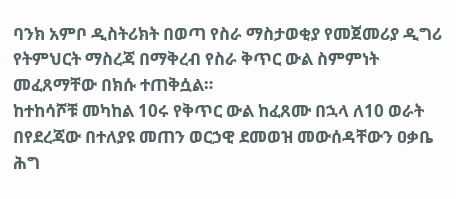ባንክ አምቦ ዲስትሪክት በወጣ የስራ ማስታወቂያ የመጀመሪያ ዲግሪ የትምህርት ማስረጃ በማቅረብ የስራ ቅጥር ውል ስምምነት መፈጸማቸው በክሱ ተጠቅሷል።
ከተከሳሾቹ መካከል 10ሩ የቅጥር ውል ከፈጸሙ በኋላ ለ10 ወራት በየደረጃው በተለያዩ መጠን ወርኃዊ ደመወዝ መውሰዳቸውን ዐቃቤ ሕግ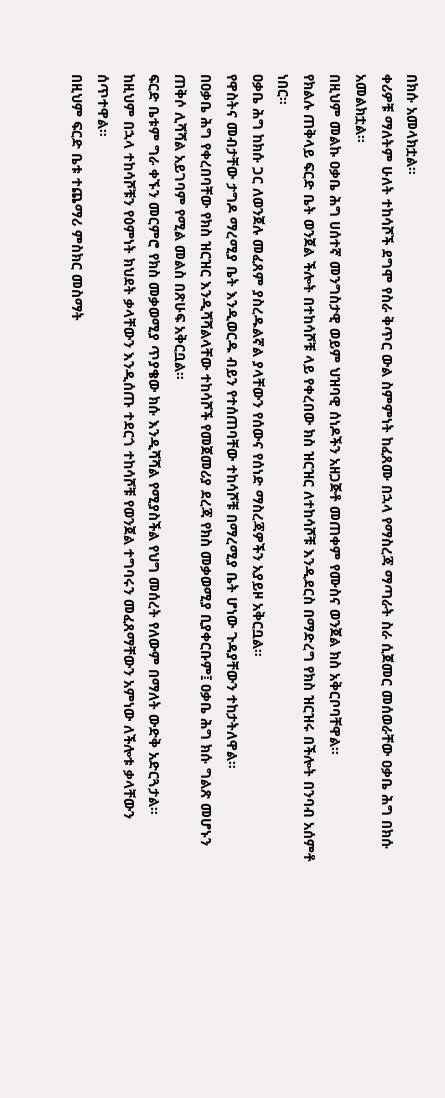በክሱ አመላክቷል።
ቀሪዎቹ ማለትም ሁለት ተከሳሾች ደግሞ የስራ ቅጥር ውል ስምምነት ከፈጸሙ በኋላ የማስረጃ ማጣራት ስራ ሲጀመር መሰወራቸው ዐቃቤ ሕግ በክሱ አመልክቷል።
በዚህም መልኩ ዐቃቤ ሕግ ሀሰተኛ መንግስታዊ ወይም ህዝባዊ ሰነዶችን አዘጋጅቶ መጠቀም የሙስና ወንጀል ክስ አቅርቦባቸዋል።
የክልሉ ጠቅላይ ፍርድ ቤት ወንጀል ችሎት በተከሳሾቹ ላይ የቀረበው ክስ ዝርዝር ለተከሳሾቹ እንዲደርስ በማድረግ የክስ ዝርዝሩ በችሎት በንባብ አሰምቶ ነበር።
ዐቃቤ ሕግ ከክሱ ጋር ለወንጀሉ መፈጸም ያስረዱልኛል ያላቸውን የሰውና የሰነድ ማስረጃዎችን አያይዞ አቅርቧል።
የዋስትና መብታቸው ታግዶ ማረሚያ ቤት እንዲወርዱ ብይን የተሰጠባቸው ተከሳሾቹ በማረሚያ ቤት ሆነው ጉዳያቸውን ተከታትለዋል።
በዐቃቤ ሕግ የቀረበባቸው የክስ ዝርዝር እንዲሻሻልላቸው ተከሳሾች የመጀመሪያ ደረጃ የክስ መቃወሚያ ቢያቀርቡም፤ ዐቃቤ ሕግ ክሱ ግልጽ መሆኑን ጠቅሶ ሊሻሻል አይገባም የሚል መልስ በጽሁፍ አቅርቧል።
ፍርድ ቤቱም ግራ ቀኙን መርምሮ የክስ መቃወሚያ ጥያቄው ክሱ እንዲሻሻል የሚያስችል የህግ መሰረት የለውም በማለት ውድቅ አድርጓታል።
ከዚህም በኋላ ተከሳሾቹን የዕምነት ክህደት ቃላቸውን እንዲሰጡ ተደርጎ ተከሳሾቹ የወንጀል ተግባሩን መፈጸማቸውን አምነው ለችሎቱ ቃላቸውን ሰጥተዋል።
በዚህም ፍርድ ቤቱ ተጨማሪ ምስክር መስማት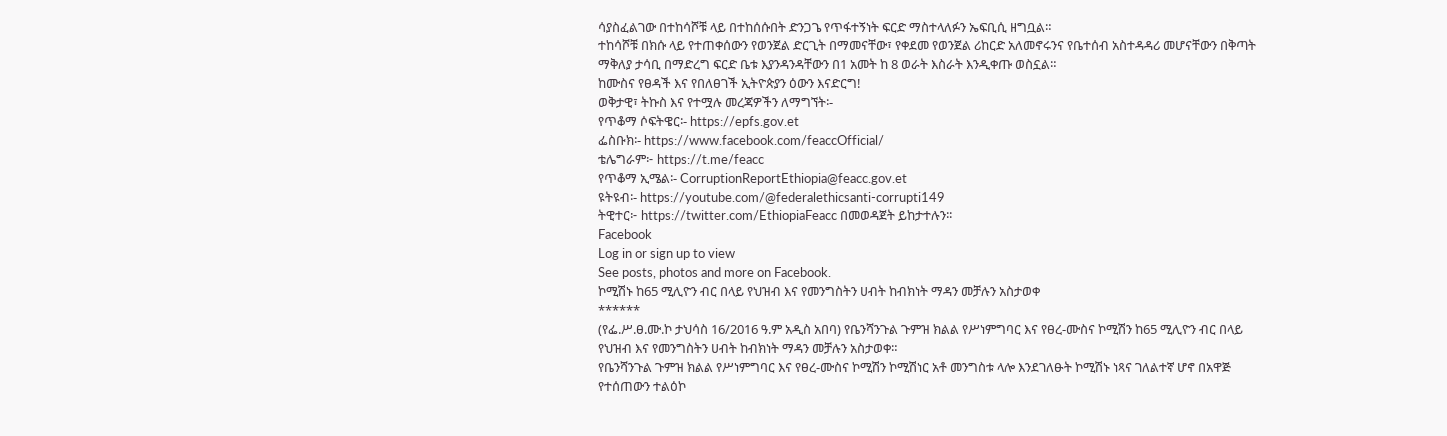ሳያስፈልገው በተከሳሾቹ ላይ በተከሰሱበት ድንጋጌ የጥፋተኝነት ፍርድ ማስተላለፉን ኤፍቢሲ ዘግቧል።
ተከሳሾቹ በክሱ ላይ የተጠቀሰውን የወንጀል ድርጊት በማመናቸው፣ የቀደመ የወንጀል ሪከርድ አለመኖሩንና የቤተሰብ አስተዳዳሪ መሆናቸውን በቅጣት ማቅለያ ታሳቢ በማድረግ ፍርድ ቤቱ እያንዳንዳቸውን በ1 አመት ከ 8 ወራት እስራት እንዲቀጡ ወስኗል።
ከሙስና የፀዳች እና የበለፀገች ኢትዮጵያን ዕውን እናድርግ!
ወቅታዊ፣ ትኩስ እና የተሟሉ መረጃዎችን ለማግኘት፡-
የጥቆማ ሶፍትዌር፡- https://epfs.gov.et
ፌስቡክ፡- https://www.facebook.com/feaccOfficial/
ቴሌግራም፦ https://t.me/feacc
የጥቆማ ኢሜል፡- CorruptionReportEthiopia@feacc.gov.et
ዩትዩብ፡- https://youtube.com/@federalethicsanti-corrupti149
ትዊተር፦ https://twitter.com/EthiopiaFeacc በመወዳጀት ይከታተሉን፡፡
Facebook
Log in or sign up to view
See posts, photos and more on Facebook.
ኮሚሽኑ ከ65 ሚሊዮን ብር በላይ የህዝብ እና የመንግስትን ሀብት ከብክነት ማዳን መቻሉን አስታወቀ
******
(የፌ.ሥ.ፀ.ሙ.ኮ ታህሳስ 16/2016 ዓ.ም አዲስ አበባ) የቤንሻንጉል ጉምዝ ክልል የሥነምግባር እና የፀረ-ሙስና ኮሚሽን ከ65 ሚሊዮን ብር በላይ የህዝብ እና የመንግስትን ሀብት ከብክነት ማዳን መቻሉን አስታወቀ።
የቤንሻንጉል ጉምዝ ክልል የሥነምግባር እና የፀረ-ሙስና ኮሚሽን ኮሚሽነር አቶ መንግስቱ ላሎ እንደገለፁት ኮሚሽኑ ነጻና ገለልተኛ ሆኖ በአዋጅ የተሰጠውን ተልዕኮ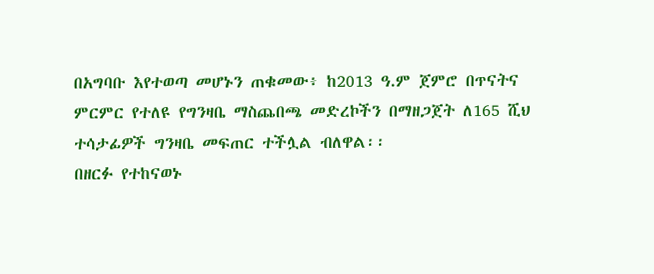በአግባቡ እየተወጣ መሆኑን ጠቁመው፥ ከ2013 ዓ.ም ጀምሮ በጥናትና ምርምር የተለዩ የግንዛቤ ማስጨበጫ መድረኮችን በማዘጋጀት ለ165 ሺህ ተሳታፊዎች ግንዛቤ መፍጠር ተችሏል ብለዋል፡፡
በዘርፉ የተከናወኑ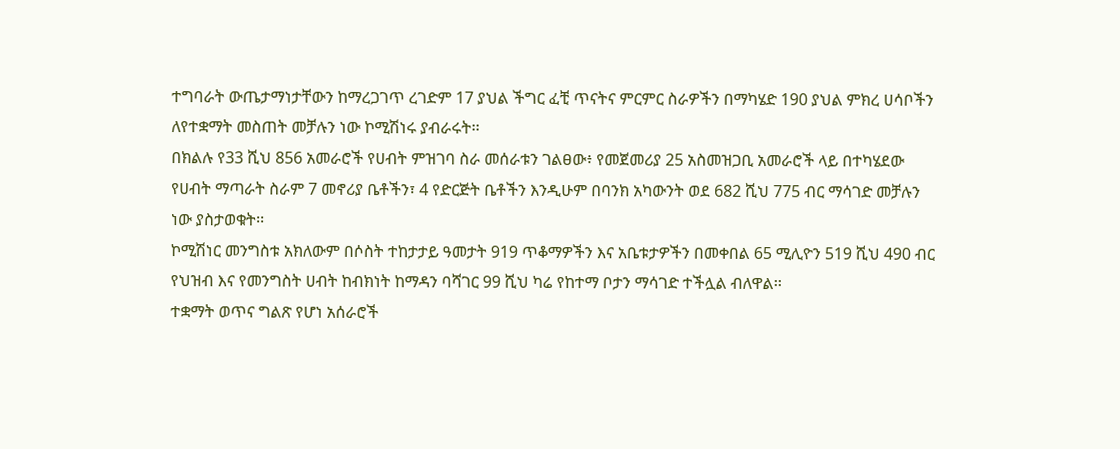ተግባራት ውጤታማነታቸውን ከማረጋገጥ ረገድም 17 ያህል ችግር ፈቺ ጥናትና ምርምር ስራዎችን በማካሄድ 190 ያህል ምክረ ሀሳቦችን ለየተቋማት መስጠት መቻሉን ነው ኮሚሽነሩ ያብራሩት፡፡
በክልሉ የ33 ሺህ 856 አመራሮች የሀብት ምዝገባ ስራ መሰራቱን ገልፀው፥ የመጀመሪያ 25 አስመዝጋቢ አመራሮች ላይ በተካሄደው የሀብት ማጣራት ስራም 7 መኖሪያ ቤቶችን፣ 4 የድርጅት ቤቶችን እንዲሁም በባንክ አካውንት ወደ 682 ሺህ 775 ብር ማሳገድ መቻሉን ነው ያስታወቁት፡፡
ኮሚሽነር መንግስቱ አክለውም በሶስት ተከታታይ ዓመታት 919 ጥቆማዎችን እና አቤቱታዎችን በመቀበል 65 ሚሊዮን 519 ሺህ 490 ብር የህዝብ እና የመንግስት ሀብት ከብክነት ከማዳን ባሻገር 99 ሺህ ካሬ የከተማ ቦታን ማሳገድ ተችሏል ብለዋል፡፡
ተቋማት ወጥና ግልጽ የሆነ አሰራሮች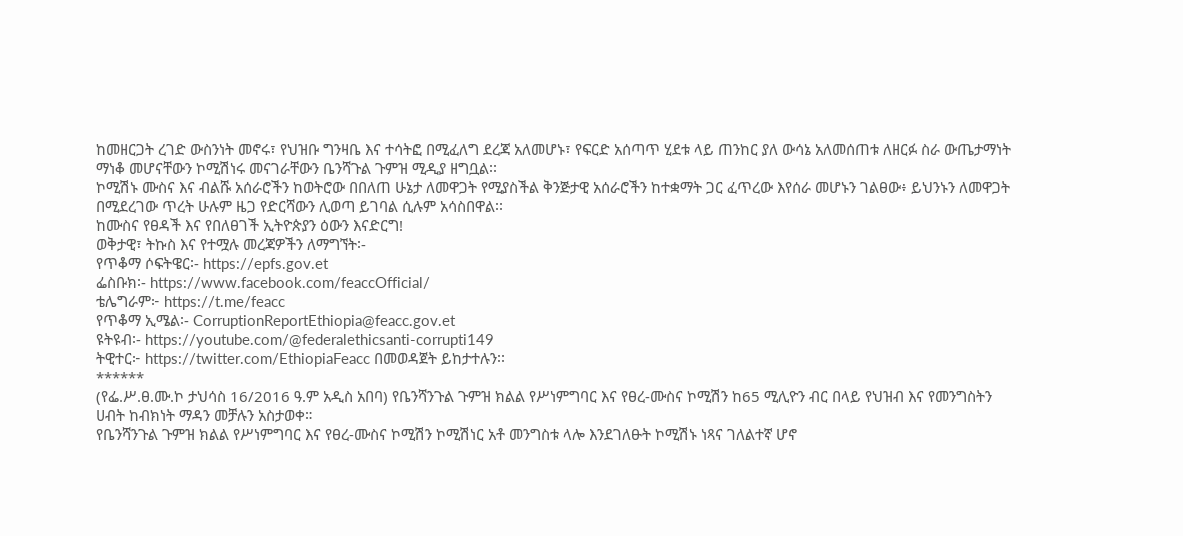ከመዘርጋት ረገድ ውስንነት መኖሩ፣ የህዝቡ ግንዛቤ እና ተሳትፎ በሚፈለግ ደረጃ አለመሆኑ፣ የፍርድ አሰጣጥ ሂደቱ ላይ ጠንከር ያለ ውሳኔ አለመሰጠቱ ለዘርፉ ስራ ውጤታማነት ማነቆ መሆናቸውን ኮሚሽነሩ መናገራቸውን ቤንሻጉል ጉምዝ ሚዲያ ዘግቧል፡፡
ኮሚሽኑ ሙስና እና ብልሹ አሰራሮችን ከወትሮው በበለጠ ሁኔታ ለመዋጋት የሚያስችል ቅንጅታዊ አሰራሮችን ከተቋማት ጋር ፈጥረው እየሰራ መሆኑን ገልፀው፥ ይህንኑን ለመዋጋት በሚደረገው ጥረት ሁሉም ዜጋ የድርሻውን ሊወጣ ይገባል ሲሉም አሳስበዋል፡፡
ከሙስና የፀዳች እና የበለፀገች ኢትዮጵያን ዕውን እናድርግ!
ወቅታዊ፣ ትኩስ እና የተሟሉ መረጃዎችን ለማግኘት፡-
የጥቆማ ሶፍትዌር፡- https://epfs.gov.et
ፌስቡክ፡- https://www.facebook.com/feaccOfficial/
ቴሌግራም፦ https://t.me/feacc
የጥቆማ ኢሜል፡- CorruptionReportEthiopia@feacc.gov.et
ዩትዩብ፡- https://youtube.com/@federalethicsanti-corrupti149
ትዊተር፦ https://twitter.com/EthiopiaFeacc በመወዳጀት ይከታተሉን፡፡
******
(የፌ.ሥ.ፀ.ሙ.ኮ ታህሳስ 16/2016 ዓ.ም አዲስ አበባ) የቤንሻንጉል ጉምዝ ክልል የሥነምግባር እና የፀረ-ሙስና ኮሚሽን ከ65 ሚሊዮን ብር በላይ የህዝብ እና የመንግስትን ሀብት ከብክነት ማዳን መቻሉን አስታወቀ።
የቤንሻንጉል ጉምዝ ክልል የሥነምግባር እና የፀረ-ሙስና ኮሚሽን ኮሚሽነር አቶ መንግስቱ ላሎ እንደገለፁት ኮሚሽኑ ነጻና ገለልተኛ ሆኖ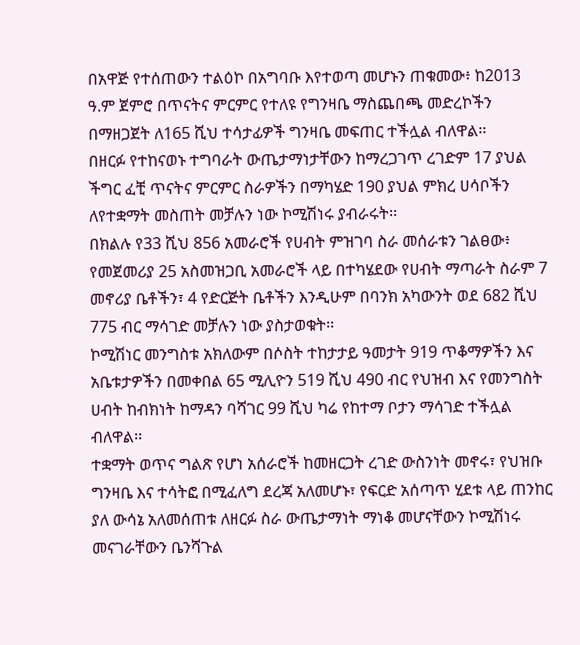በአዋጅ የተሰጠውን ተልዕኮ በአግባቡ እየተወጣ መሆኑን ጠቁመው፥ ከ2013 ዓ.ም ጀምሮ በጥናትና ምርምር የተለዩ የግንዛቤ ማስጨበጫ መድረኮችን በማዘጋጀት ለ165 ሺህ ተሳታፊዎች ግንዛቤ መፍጠር ተችሏል ብለዋል፡፡
በዘርፉ የተከናወኑ ተግባራት ውጤታማነታቸውን ከማረጋገጥ ረገድም 17 ያህል ችግር ፈቺ ጥናትና ምርምር ስራዎችን በማካሄድ 190 ያህል ምክረ ሀሳቦችን ለየተቋማት መስጠት መቻሉን ነው ኮሚሽነሩ ያብራሩት፡፡
በክልሉ የ33 ሺህ 856 አመራሮች የሀብት ምዝገባ ስራ መሰራቱን ገልፀው፥ የመጀመሪያ 25 አስመዝጋቢ አመራሮች ላይ በተካሄደው የሀብት ማጣራት ስራም 7 መኖሪያ ቤቶችን፣ 4 የድርጅት ቤቶችን እንዲሁም በባንክ አካውንት ወደ 682 ሺህ 775 ብር ማሳገድ መቻሉን ነው ያስታወቁት፡፡
ኮሚሽነር መንግስቱ አክለውም በሶስት ተከታታይ ዓመታት 919 ጥቆማዎችን እና አቤቱታዎችን በመቀበል 65 ሚሊዮን 519 ሺህ 490 ብር የህዝብ እና የመንግስት ሀብት ከብክነት ከማዳን ባሻገር 99 ሺህ ካሬ የከተማ ቦታን ማሳገድ ተችሏል ብለዋል፡፡
ተቋማት ወጥና ግልጽ የሆነ አሰራሮች ከመዘርጋት ረገድ ውስንነት መኖሩ፣ የህዝቡ ግንዛቤ እና ተሳትፎ በሚፈለግ ደረጃ አለመሆኑ፣ የፍርድ አሰጣጥ ሂደቱ ላይ ጠንከር ያለ ውሳኔ አለመሰጠቱ ለዘርፉ ስራ ውጤታማነት ማነቆ መሆናቸውን ኮሚሽነሩ መናገራቸውን ቤንሻጉል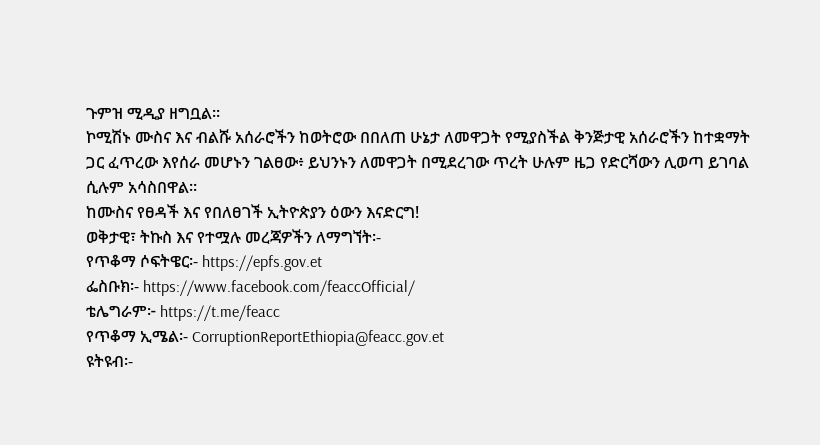ጉምዝ ሚዲያ ዘግቧል፡፡
ኮሚሽኑ ሙስና እና ብልሹ አሰራሮችን ከወትሮው በበለጠ ሁኔታ ለመዋጋት የሚያስችል ቅንጅታዊ አሰራሮችን ከተቋማት ጋር ፈጥረው እየሰራ መሆኑን ገልፀው፥ ይህንኑን ለመዋጋት በሚደረገው ጥረት ሁሉም ዜጋ የድርሻውን ሊወጣ ይገባል ሲሉም አሳስበዋል፡፡
ከሙስና የፀዳች እና የበለፀገች ኢትዮጵያን ዕውን እናድርግ!
ወቅታዊ፣ ትኩስ እና የተሟሉ መረጃዎችን ለማግኘት፡-
የጥቆማ ሶፍትዌር፡- https://epfs.gov.et
ፌስቡክ፡- https://www.facebook.com/feaccOfficial/
ቴሌግራም፦ https://t.me/feacc
የጥቆማ ኢሜል፡- CorruptionReportEthiopia@feacc.gov.et
ዩትዩብ፡-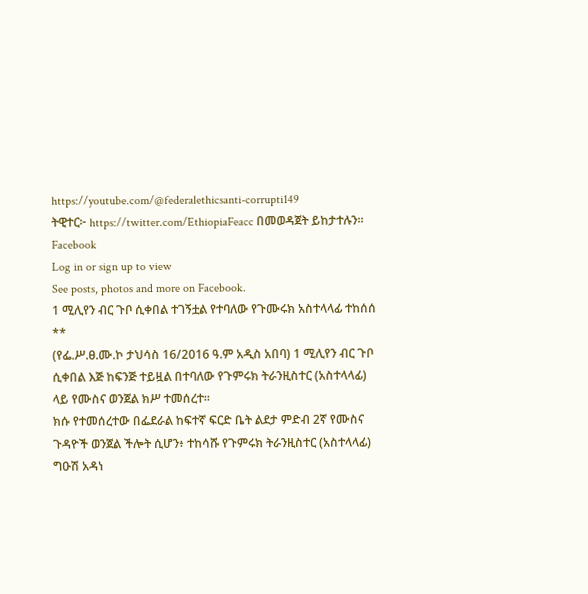https://youtube.com/@federalethicsanti-corrupti149
ትዊተር፦ https://twitter.com/EthiopiaFeacc በመወዳጀት ይከታተሉን፡፡
Facebook
Log in or sign up to view
See posts, photos and more on Facebook.
1 ሚሊየን ብር ጉቦ ሲቀበል ተገኝቷል የተባለው የጉሙሩክ አስተላላፊ ተከሰሰ
**
(የፌ.ሥ.ፀ.ሙ.ኮ ታህሳስ 16/2016 ዓ.ም አዲስ አበባ) 1 ሚሊየን ብር ጉቦ ሲቀበል እጅ ከፍንጅ ተይዟል በተባለው የጉምሩክ ትራንዚስተር (አስተላላፊ) ላይ የሙስና ወንጀል ክሥ ተመሰረተ።
ክሱ የተመሰረተው በፌደራል ከፍተኛ ፍርድ ቤት ልደታ ምድብ 2ኛ የሙስና ጉዳዮች ወንጀል ችሎት ሲሆን፥ ተከሳሹ የጉምሩክ ትራንዚስተር (አስተላላፊ) ግዑሽ አዳነ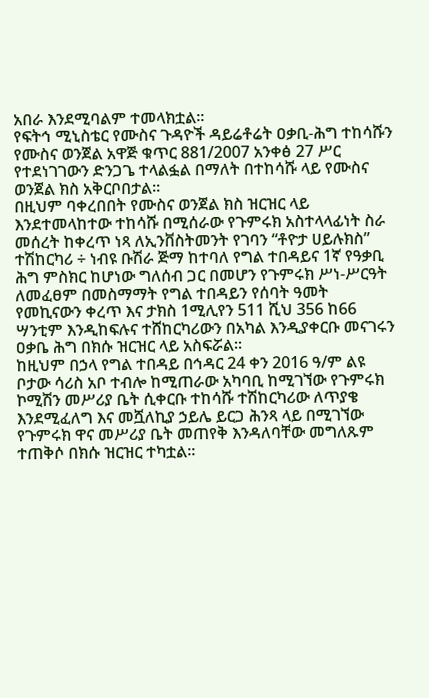አበራ እንደሚባልም ተመላክቷል፡፡
የፍትኅ ሚኒስቴር የሙስና ጉዳዮች ዳይሬቶሬት ዐቃቢ-ሕግ ተከሳሹን የሙስና ወንጀል አዋጅ ቁጥር 881/2007 አንቀፅ 27 ሥር የተደነገገውን ድንጋጌ ተላልፏል በማለት በተከሳሹ ላይ የሙስና ወንጀል ክስ አቅርቦበታል።
በዚህም ባቀረበበት የሙስና ወንጀል ክስ ዝርዝር ላይ እንደተመላከተው ተከሳሹ በሚሰራው የጉምሩክ አስተላላፊነት ስራ መሰረት ከቀረጥ ነጻ ለኢንቨስትመንት የገባን “ቶዮታ ሀይሉክስ” ተሽከርካሪ ÷ ነብዩ ቡሽራ ጅማ ከተባለ የግል ተበዳይና 1ኛ የዓቃቢ ሕግ ምስክር ከሆነው ግለሰብ ጋር በመሆን የጉምሩክ ሥነ-ሥርዓት ለመፈፀም በመስማማት የግል ተበዳይን የሰባት ዓመት የመኪናውን ቀረጥ እና ታክስ 1ሚሊየን 511 ሺህ 356 ከ66 ሣንቲም እንዲከፍሉና ተሸከርካሪውን በአካል እንዲያቀርቡ መናገሩን ዐቃቤ ሕግ በክሱ ዝርዝር ላይ አስፍሯል።
ከዚህም በኃላ የግል ተበዳይ በኅዳር 24 ቀን 2016 ዓ/ም ልዩ ቦታው ሳሪስ አቦ ተብሎ ከሚጠራው አካባቢ ከሚገኘው የጉምሩክ ኮሚሽን መሥሪያ ቤት ሲቀርቡ ተከሳሹ ተሽከርካሪው ለጥያቄ እንደሚፈለግ እና መሿለኪያ ኃይሌ ይርጋ ሕንጻ ላይ በሚገኘው የጉምሩክ ዋና መሥሪያ ቤት መጠየቅ እንዳለባቸው መግለጹም ተጠቅሶ በክሱ ዝርዝር ተካቷል።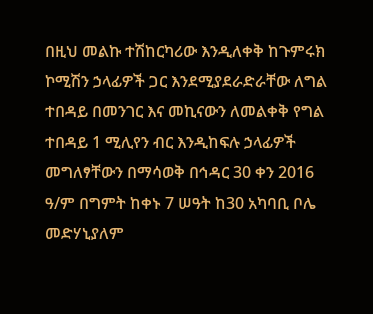በዚህ መልኩ ተሽከርካሪው እንዲለቀቅ ከጉምሩክ ኮሚሽን ኃላፊዎች ጋር እንደሚያደራድራቸው ለግል ተበዳይ በመንገር እና መኪናውን ለመልቀቅ የግል ተበዳይ 1 ሚሊየን ብር እንዲከፍሉ ኃላፊዎች መግለፃቸውን በማሳወቅ በኅዳር 30 ቀን 2016 ዓ/ም በግምት ከቀኑ 7 ሠዓት ከ30 አካባቢ ቦሌ መድሃኒያለም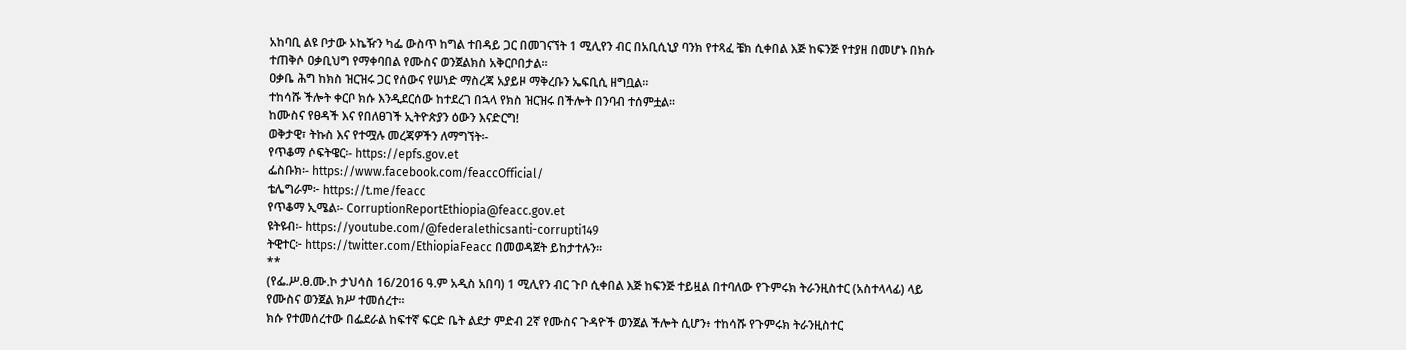አከባቢ ልዩ ቦታው ኦኬዥን ካፌ ውስጥ ከግል ተበዳይ ጋር በመገናኘት 1 ሚሊየን ብር በአቢሲኒያ ባንክ የተጻፈ ቼክ ሲቀበል እጅ ከፍንጅ የተያዘ በመሆኑ በክሱ ተጠቅሶ ዐቃቢህግ የማቀባበል የሙስና ወንጀልክስ አቅርቦበታል።
ዐቃቤ ሕግ ከክስ ዝርዝሩ ጋር የሰውና የሠነድ ማስረጃ አያይዞ ማቅረቡን ኤፍቢሲ ዘግቧል።
ተከሳሹ ችሎት ቀርቦ ክሱ እንዲደርሰው ከተደረገ በኋላ የክስ ዝርዝሩ በችሎት በንባብ ተሰምቷል።
ከሙስና የፀዳች እና የበለፀገች ኢትዮጵያን ዕውን እናድርግ!
ወቅታዊ፣ ትኩስ እና የተሟሉ መረጃዎችን ለማግኘት፡-
የጥቆማ ሶፍትዌር፡- https://epfs.gov.et
ፌስቡክ፡- https://www.facebook.com/feaccOfficial/
ቴሌግራም፦ https://t.me/feacc
የጥቆማ ኢሜል፡- CorruptionReportEthiopia@feacc.gov.et
ዩትዩብ፡- https://youtube.com/@federalethicsanti-corrupti149
ትዊተር፦ https://twitter.com/EthiopiaFeacc በመወዳጀት ይከታተሉን፡፡
**
(የፌ.ሥ.ፀ.ሙ.ኮ ታህሳስ 16/2016 ዓ.ም አዲስ አበባ) 1 ሚሊየን ብር ጉቦ ሲቀበል እጅ ከፍንጅ ተይዟል በተባለው የጉምሩክ ትራንዚስተር (አስተላላፊ) ላይ የሙስና ወንጀል ክሥ ተመሰረተ።
ክሱ የተመሰረተው በፌደራል ከፍተኛ ፍርድ ቤት ልደታ ምድብ 2ኛ የሙስና ጉዳዮች ወንጀል ችሎት ሲሆን፥ ተከሳሹ የጉምሩክ ትራንዚስተር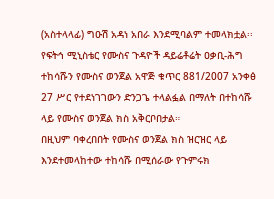(አስተላላፊ) ግዑሽ አዳነ አበራ እንደሚባልም ተመላክቷል፡፡
የፍትኅ ሚኒስቴር የሙስና ጉዳዮች ዳይሬቶሬት ዐቃቢ-ሕግ ተከሳሹን የሙስና ወንጀል አዋጅ ቁጥር 881/2007 አንቀፅ 27 ሥር የተደነገገውን ድንጋጌ ተላልፏል በማለት በተከሳሹ ላይ የሙስና ወንጀል ክስ አቅርቦበታል።
በዚህም ባቀረበበት የሙስና ወንጀል ክስ ዝርዝር ላይ እንደተመላከተው ተከሳሹ በሚሰራው የጉምሩክ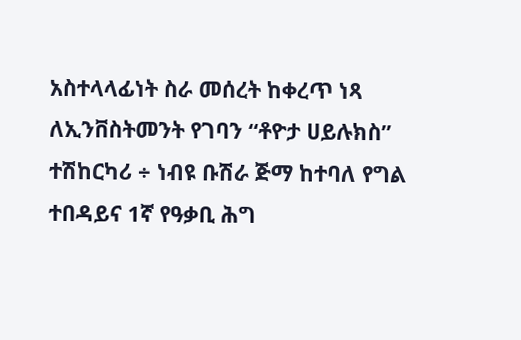አስተላላፊነት ስራ መሰረት ከቀረጥ ነጻ ለኢንቨስትመንት የገባን “ቶዮታ ሀይሉክስ” ተሽከርካሪ ÷ ነብዩ ቡሽራ ጅማ ከተባለ የግል ተበዳይና 1ኛ የዓቃቢ ሕግ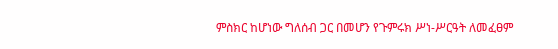ምስክር ከሆነው ግለሰብ ጋር በመሆን የጉምሩክ ሥነ-ሥርዓት ለመፈፀም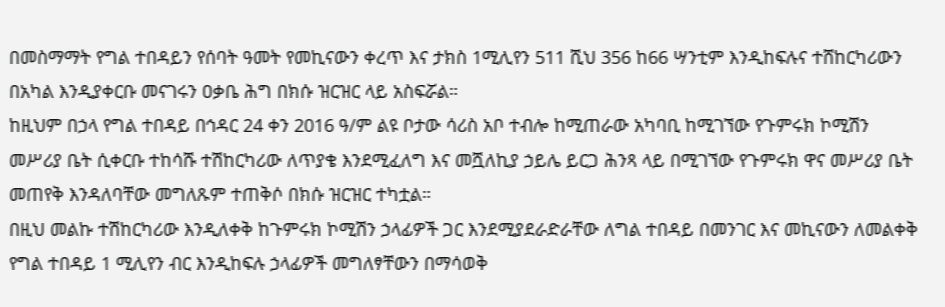በመስማማት የግል ተበዳይን የሰባት ዓመት የመኪናውን ቀረጥ እና ታክስ 1ሚሊየን 511 ሺህ 356 ከ66 ሣንቲም እንዲከፍሉና ተሸከርካሪውን በአካል እንዲያቀርቡ መናገሩን ዐቃቤ ሕግ በክሱ ዝርዝር ላይ አስፍሯል።
ከዚህም በኃላ የግል ተበዳይ በኅዳር 24 ቀን 2016 ዓ/ም ልዩ ቦታው ሳሪስ አቦ ተብሎ ከሚጠራው አካባቢ ከሚገኘው የጉምሩክ ኮሚሽን መሥሪያ ቤት ሲቀርቡ ተከሳሹ ተሽከርካሪው ለጥያቄ እንደሚፈለግ እና መሿለኪያ ኃይሌ ይርጋ ሕንጻ ላይ በሚገኘው የጉምሩክ ዋና መሥሪያ ቤት መጠየቅ እንዳለባቸው መግለጹም ተጠቅሶ በክሱ ዝርዝር ተካቷል።
በዚህ መልኩ ተሽከርካሪው እንዲለቀቅ ከጉምሩክ ኮሚሽን ኃላፊዎች ጋር እንደሚያደራድራቸው ለግል ተበዳይ በመንገር እና መኪናውን ለመልቀቅ የግል ተበዳይ 1 ሚሊየን ብር እንዲከፍሉ ኃላፊዎች መግለፃቸውን በማሳወቅ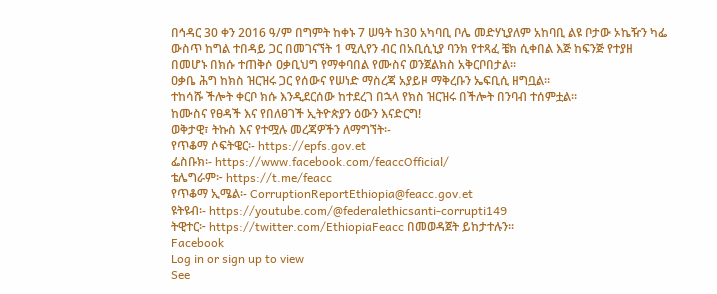በኅዳር 30 ቀን 2016 ዓ/ም በግምት ከቀኑ 7 ሠዓት ከ30 አካባቢ ቦሌ መድሃኒያለም አከባቢ ልዩ ቦታው ኦኬዥን ካፌ ውስጥ ከግል ተበዳይ ጋር በመገናኘት 1 ሚሊየን ብር በአቢሲኒያ ባንክ የተጻፈ ቼክ ሲቀበል እጅ ከፍንጅ የተያዘ በመሆኑ በክሱ ተጠቅሶ ዐቃቢህግ የማቀባበል የሙስና ወንጀልክስ አቅርቦበታል።
ዐቃቤ ሕግ ከክስ ዝርዝሩ ጋር የሰውና የሠነድ ማስረጃ አያይዞ ማቅረቡን ኤፍቢሲ ዘግቧል።
ተከሳሹ ችሎት ቀርቦ ክሱ እንዲደርሰው ከተደረገ በኋላ የክስ ዝርዝሩ በችሎት በንባብ ተሰምቷል።
ከሙስና የፀዳች እና የበለፀገች ኢትዮጵያን ዕውን እናድርግ!
ወቅታዊ፣ ትኩስ እና የተሟሉ መረጃዎችን ለማግኘት፡-
የጥቆማ ሶፍትዌር፡- https://epfs.gov.et
ፌስቡክ፡- https://www.facebook.com/feaccOfficial/
ቴሌግራም፦ https://t.me/feacc
የጥቆማ ኢሜል፡- CorruptionReportEthiopia@feacc.gov.et
ዩትዩብ፡- https://youtube.com/@federalethicsanti-corrupti149
ትዊተር፦ https://twitter.com/EthiopiaFeacc በመወዳጀት ይከታተሉን፡፡
Facebook
Log in or sign up to view
See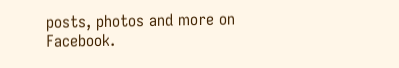posts, photos and more on Facebook.